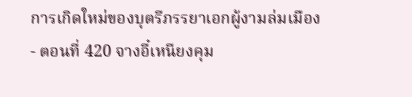การเกิดใหม่ของบุตรีภรรยาเอกผู้งามล่มเมือง - ตอนที่ 420 จางอี๋เหนียงคุม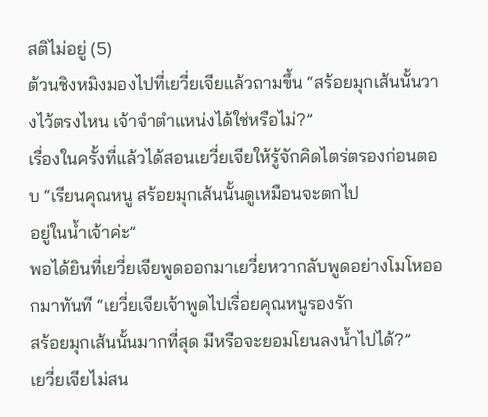สติไม่อยู่ (5)
ต้วนชิงหมิงมองไปที่เยวี่ยเจียแล้วถามขึ้น “สร้อยมุกเส้นนั้นวางไว้ตรงไหน เจ้าจำตำแหน่งได้ใช่หรือไม่?”
เรื่องในครั้งที่แล้วได้สอนเยวี่ยเจียให้รู้จักคิดไตร่ตรองก่อนตอบ “เรียนคุณหนู สร้อยมุกเส้นนั้นดูเหมือนจะตกไป
อยู่ในนํ้าเจ้าค่ะ”
พอได้ยินที่เยวี่ยเจียพูดออกมาเยวี่ยหวากลับพูดอย่างโมโหออกมาทันที “เยวี่ยเจียเจ้าพูดไปเรื่อยคุณหนูรองรัก
สร้อยมุกเส้นนั้นมากที่สุด มีหรือจะยอมโยนลงนํ้าไปได้?”
เยวี่ยเจียไม่สน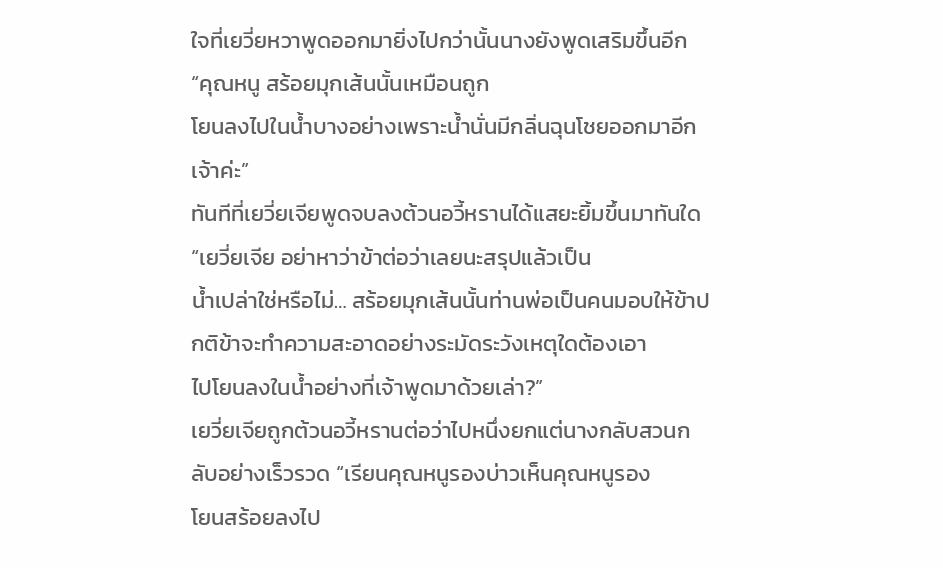ใจที่เยวี่ยหวาพูดออกมายิ่งไปกว่านั้นนางยังพูดเสริมขึ้นอีก “คุณหนู สร้อยมุกเส้นนั้นเหมือนถูก
โยนลงไปในนํ้าบางอย่างเพราะนํ้านั่นมีกลิ่นฉุนโชยออกมาอีกเจ้าค่ะ”
ทันทีที่เยวี่ยเจียพูดจบลงต้วนอวี้หรานได้แสยะยิ้มขึ้นมาทันใด “เยวี่ยเจีย อย่าหาว่าข้าต่อว่าเลยนะสรุปแล้วเป็น
นํ้าเปล่าใช่หรือไม่… สร้อยมุกเส้นนั้นท่านพ่อเป็นคนมอบให้ข้าปกติข้าจะทำความสะอาดอย่างระมัดระวังเหตุใดต้องเอา
ไปโยนลงในนํ้าอย่างที่เจ้าพูดมาด้วยเล่า?”
เยวี่ยเจียถูกต้วนอวี้หรานต่อว่าไปหนึ่งยกแต่นางกลับสวนกลับอย่างเร็วรวด “เรียนคุณหนูรองบ่าวเห็นคุณหนูรอง
โยนสร้อยลงไป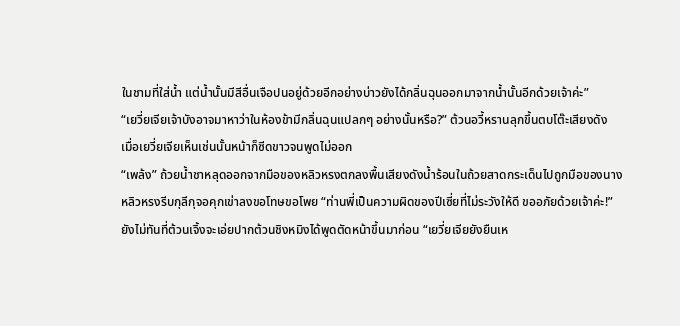ในชามที่ใส่นํ้า แต่นํ้านั้นมีสีอื่นเจือปนอยู่ด้วยอีกอย่างบ่าวยังได้กลิ่นฉุนออกมาจากนํ้านั้นอีกด้วยเจ้าค่ะ”
“เยวี่ยเจียเจ้าบังอาจมาหาว่าในห้องข้ามีกลิ่นฉุนแปลกๆ อย่างนั้นหรือ?” ต้วนอวี้หรานลุกขึ้นตบโต๊ะเสียงดัง
เมื่อเยวี่ยเจียเห็นเช่นนั้นหน้าก็ซีดขาวจนพูดไม่ออก
“เพล้ง” ถ้วยนํ้าชาหลุดออกจากมือของหลิวหรงตกลงพื้นเสียงดังนํ้าร้อนในถ้วยสาดกระเด็นไปถูกมือของนาง
หลิวหรงรีบกุลีกุจอคุกเข่าลงขอโทษขอโพย “ท่านพี่เป็นความผิดของปีเซี่ยที่ไม่ระวังให้ดี ขออภัยด้วยเจ้าค่ะ!”
ยังไม่ทันที่ต้วนเจิ้งจะเอ่ยปากต้วนชิงหมิงได้พูดตัดหน้าขึ้นมาก่อน “เยวี่ยเจียยังยืนเห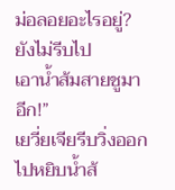ม่อลอยอะไรอยู่? ยังไม่รีบไป
เอานํ้าส้มสายชูมาอีก!”
เยวี่ยเจียรีบวิ่งออกไปหยิบนํ้าส้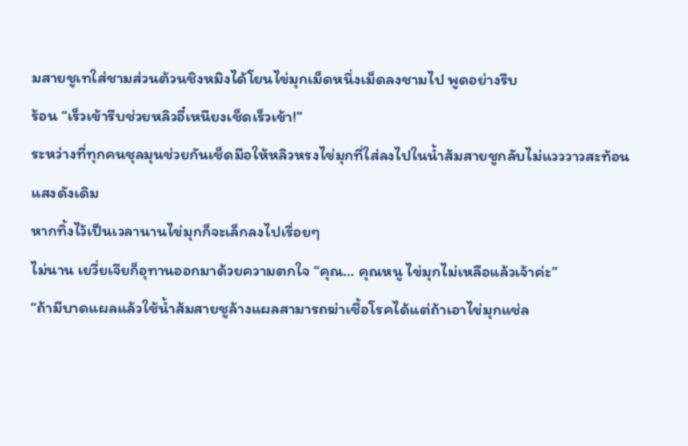มสายชูเทใส่ชามส่วนต้วนชิงหมิงได้โยนไข่มุกเม็ดหนึ่งเม็ดลงชามไป พูดอย่างรีบ
ร้อน “เร็วเข้ารีบช่วยหลิวอี๋เหนียงเช็ดเร็วเข้า!”
ระหว่างที่ทุกคนชุลมุนช่วยกันเช็ดมือให้หลิวหรงไข่มุกที่ใส่ลงไปในนํ้าส้มสายชูกลับไม่แวววาวสะท้อนแสงดังเดิม
หากทิ้งไว้เป็นเวลานานไข่มุกก็จะเล็กลงไปเรื่อยๆ
ไม่นาน เยวี่ยเจียก็อุทานออกมาด้วยความตกใจ “คุณ… คุณหนู ไข่มุกไม่เหลือแล้วเจ้าค่ะ”
“ถ้ามีบาดแผลแล้วใช้นํ้าส้มสายชูล้างแผลสามารถฆ่าเชื้อโรคได้แต่ถ้าเอาไข่มุกแช่ล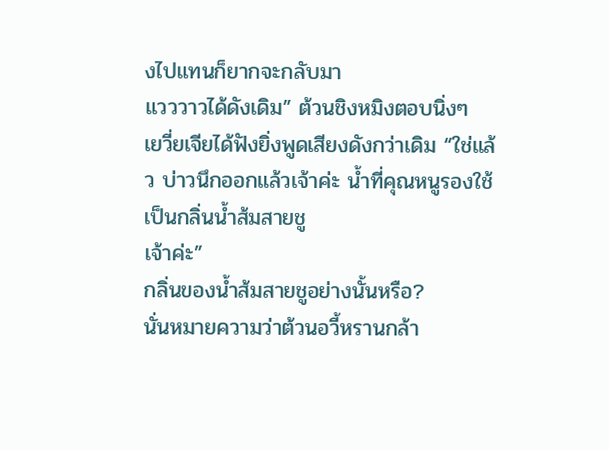งไปแทนก็ยากจะกลับมา
แวววาวได้ดังเดิม” ต้วนชิงหมิงตอบนิ่งๆ
เยวี่ยเจียได้ฟังยิ่งพูดเสียงดังกว่าเดิม “ใช่แล้ว บ่าวนึกออกแล้วเจ้าค่ะ นํ้าที่คุณหนูรองใช้เป็นกลิ่นนํ้าส้มสายชู
เจ้าค่ะ”
กลิ่นของนํ้าส้มสายชูอย่างนั้นหรือ?
นั่นหมายความว่าต้วนอวี้หรานกล้า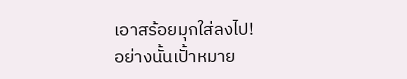เอาสร้อยมุกใส่ลงไป!
อย่างนั้นเปั้าหมาย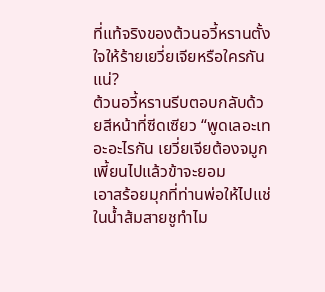ที่แท้จริงของต้วนอวี้หรานตั้งใจให้ร้ายเยวี่ยเจียหรือใครกันแน่?
ต้วนอวี้หรานรีบตอบกลับด้วยสีหน้าที่ซีดเซียว “พูดเลอะเทอะอะไรกัน เยวี่ยเจียต้องจมูกเพี้ยนไปแล้วข้าจะยอม
เอาสร้อยมุกที่ท่านพ่อให้ไปแช่ในนํ้าส้มสายชูทำไม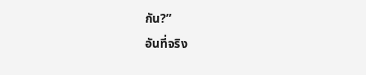กัน?”
อันที่จริง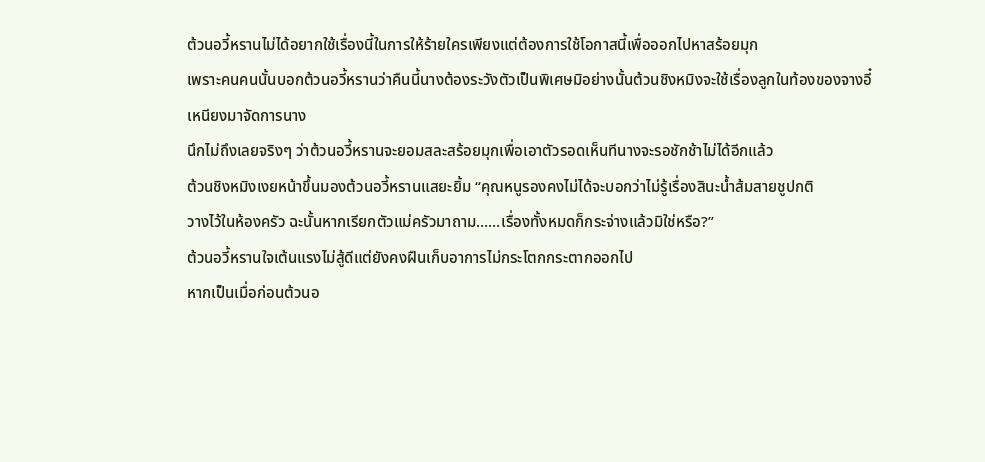ต้วนอวี้หรานไม่ได้อยากใช้เรื่องนี้ในการให้ร้ายใครเพียงแต่ต้องการใช้โอกาสนี้เพื่อออกไปหาสร้อยมุก
เพราะคนคนนั้นบอกต้วนอวี้หรานว่าคืนนี้นางต้องระวังตัวเป็นพิเศษมิอย่างนั้นต้วนชิงหมิงจะใช้เรื่องลูกในท้องของจางอี๋
เหนียงมาจัดการนาง
นึกไม่ถึงเลยจริงๆ ว่าต้วนอวี้หรานจะยอมสละสร้อยมุกเพื่อเอาตัวรอดเห็นทีนางจะรอชักช้าไม่ได้อีกแล้ว
ต้วนชิงหมิงเงยหน้าขึ้นมองต้วนอวี้หรานแสยะยิ้ม “คุณหนูรองคงไม่ได้จะบอกว่าไม่รู้เรื่องสินะนํ้าส้มสายชูปกติ
วางไว้ในห้องครัว ฉะนั้นหากเรียกตัวแม่ครัวมาถาม……เรื่องทั้งหมดก็กระจ่างแล้วมิใช่หรือ?”
ต้วนอวี้หรานใจเต้นแรงไม่สู้ดีแต่ยังคงฝืนเก็บอาการไม่กระโตกกระตากออกไป
หากเป็นเมื่อก่อนต้วนอ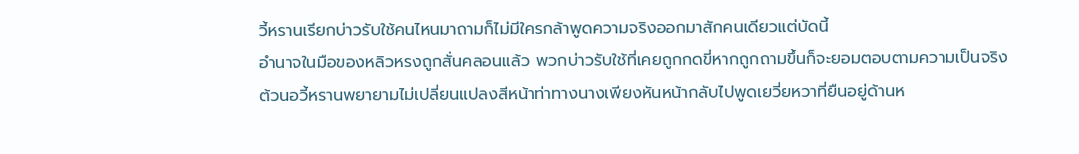วี้หรานเรียกบ่าวรับใช้คนไหนมาถามก็ไม่มีใครกล้าพูดความจริงออกมาสักคนเดียวแต่บัดนี้
อำนาจในมือของหลิวหรงถูกสั่นคลอนแล้ว พวกบ่าวรับใช้ที่เคยถูกกดขี่หากถูกถามขึ้นก็จะยอมตอบตามความเป็นจริง
ต้วนอวี้หรานพยายามไม่เปลี่ยนแปลงสีหน้าท่าทางนางเพียงหันหน้ากลับไปพูดเยวี่ยหวาที่ยืนอยู่ด้านห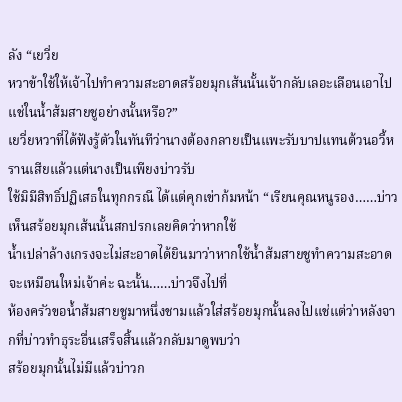ลัง “เยวี่ย
หวาข้าใช้ให้เจ้าไปทำความสะอาดสร้อยมุกเส้นนั้นเจ้ากลับเลอะเลือนเอาไปแช่ในนํ้าส้มสายชูอย่างนั้นหรือ?”
เยวี่ยหวาที่ได้ฟังรู้ตัวในทันทีว่านางต้องกลายเป็นแพะรับบาปแทนต้วนอวี้หรานเสียแล้วแต่นางเป็นเพียงบ่าวรับ
ใช้มิมีสิทธิ์ปฏิเสธในทุกกรณี ได้แต่คุกเข่าก้มหน้า “เรียนคุณหนูรอง……บ่าวเห็นสร้อยมุกเส้นนั้นสกปรกเลยคิดว่าหากใช้
นํ้าเปล่าล้างเกรงจะไม่สะอาดได้ยินมาว่าหากใช้นํ้าส้มสายชูทำความสะอาดจะเหมือนใหม่เจ้าค่ะ ฉะนั้น……บ่าวจึงไปที่
ห้องครัวขอนํ้าส้มสายชูมาหนึ่งชามแล้วใส่สร้อยมุกนั้นลงไปแช่แต่ว่าหลังจากที่บ่าวทำธุระอื่นเสร็จสิ้นแล้วกลับมาดูพบว่า
สร้อยมุกนั้นไม่มีแล้วบ่าวก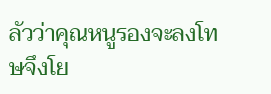ลัวว่าคุณหนูรองจะลงโทษจึงโย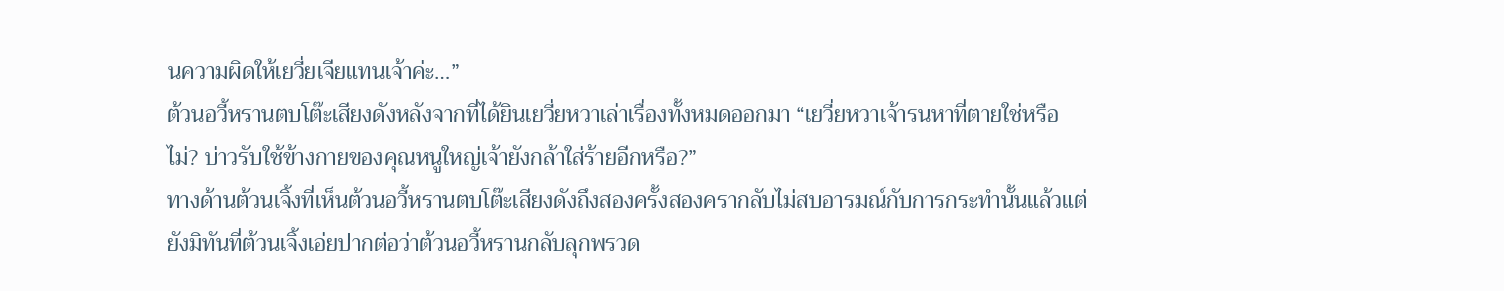นความผิดให้เยวี่ยเจียแทนเจ้าค่ะ…”
ต้วนอวี้หรานตบโต๊ะเสียงดังหลังจากที่ได้ยินเยวี่ยหวาเล่าเรื่องทั้งหมดออกมา “เยวี่ยหวาเจ้ารนหาที่ตายใช่หรือ
ไม่? บ่าวรับใช้ข้างกายของคุณหนูใหญ่เจ้ายังกล้าใส่ร้ายอีกหรือ?”
ทางด้านต้วนเจิ้งที่เห็นต้วนอวี้หรานตบโต๊ะเสียงดังถึงสองครั้งสองครากลับไม่สบอารมณ์กับการกระทำนั้นแล้วแต่
ยังมิทันที่ต้วนเจิ้งเอ่ยปากต่อว่าต้วนอวี้หรานกลับลุกพรวด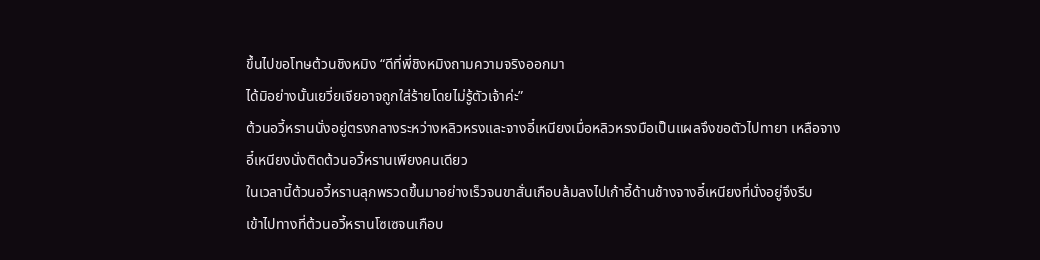ขึ้นไปขอโทษต้วนชิงหมิง “ดีที่พี่ชิงหมิงถามความจริงออกมา
ได้มิอย่างนั้นเยวี่ยเจียอาจถูกใส่ร้ายโดยไม่รู้ตัวเจ้าค่ะ”
ต้วนอวี้หรานนั่งอยู่ตรงกลางระหว่างหลิวหรงและจางอี๋เหนียงเมื่อหลิวหรงมือเป็นแผลจึงขอตัวไปทายา เหลือจาง
อี๋เหนียงนั่งติดต้วนอวี้หรานเพียงคนเดียว
ในเวลานี้ต้วนอวี้หรานลุกพรวดขึ้นมาอย่างเร็วจนขาสั่นเกือบล้มลงไปเก้าอี้ด้านช้างจางอี๋เหนียงที่นั่งอยู่จึงรีบ
เข้าไปทางที่ต้วนอวี้หรานโซเซจนเกือบ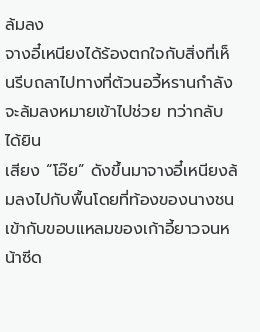ล้มลง
จางอี๋เหนียงได้ร้องตกใจกับสิ่งที่เห็นรีบถลาไปทางที่ต้วนอวี้หรานกำลังจะล้มลงหมายเข้าไปช่วย ทว่ากลับได้ยิน
เสียง “โอ๊ย” ดังขึ้นมาจางอี๋เหนียงล้มลงไปกับพื้นโดยที่ท้องของนางชนเข้ากับขอบแหลมของเก้าอี้ยาวจนหน้าซีด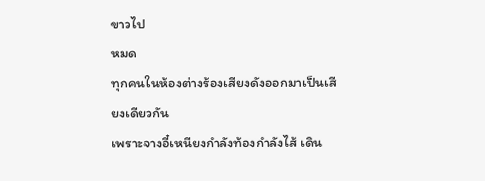ขาวไป
หมด
ทุกคนในห้องต่างร้องเสียงดังออกมาเป็นเสียงเดียวกัน
เพราะจางอี๋เหนียงกำลังท้องกำลังไส้ เดิน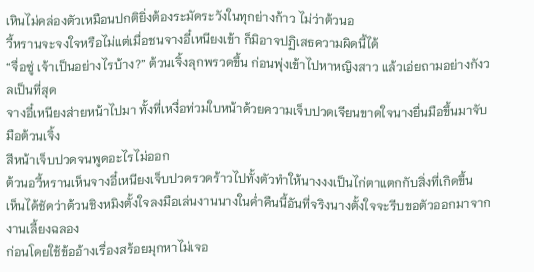เหินไม่คล่องตัวเหมือนปกติยิ่งต้องระมัดระวังในทุกย่างก้าว ไม่ว่าต้วนอ
วี้หรานจะจงใจหรือไม่แต่เมื่อชนจางอี๋เหนียงเข้า ก็มิอาจปฏิเสธความผิดนี้ได้
“จื่อซู่ เจ้าเป็นอย่างไรบ้าง?” ต้วนเจิ้งลุกพรวดขึ้น ก่อนพุ่งเข้าไปหาหญิงสาว แล้วเอ่ยถามอย่างกังวลเป็นที่สุด
จางอี๋เหนียงส่ายหน้าไปมา ทั้งที่เหงื่อท่วมใบหน้าด้วยความเจ็บปวดเจียนขาดใจนางยื่นมือขึ้นมาจับมือต้วนเจิ้ง
สีหน้าเจ็บปวดจนพูดอะไรไม่ออก
ต้วนอวี้หรานเห็นจางอี๋เหนียงเจ็บปวดรวดร้าวไปทั้งตัวทำให้นางงงเป็นไก่ตาแตกกับสิ่งที่เกิดขึ้น
เห็นได้ชัดว่าต้วนชิงหมิงตั้งใจลงมือเล่นงานนางในคํ่าคืนนี้อันที่จริงนางตั้งใจจะรีบขอตัวออกมาจากงานเลี้ยงฉลอง
ก่อนโดยใช้ข้ออ้างเรื่องสร้อยมุกหาไม่เจอ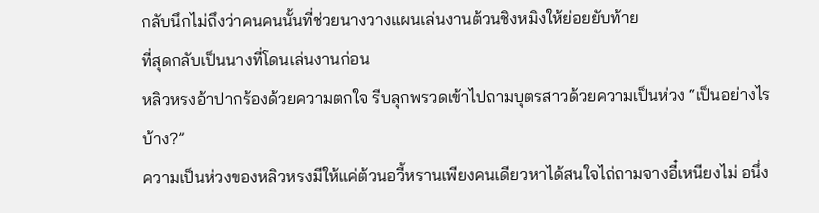กลับนึกไม่ถึงว่าคนคนนั้นที่ช่วยนางวางแผนเล่นงานต้วนชิงหมิงให้ย่อยยับท้าย
ที่สุดกลับเป็นนางที่โดนเล่นงานก่อน
หลิวหรงอ้าปากร้องด้วยความตกใจ รีบลุกพรวดเข้าไปถามบุตรสาวด้วยความเป็นห่วง “เป็นอย่างไรบ้าง?”
ความเป็นห่วงของหลิวหรงมีให้แค่ต้วนอวี้หรานเพียงคนเดียวหาได้สนใจไถ่ถามจางอี๋เหนียงไม่ อนึ่ง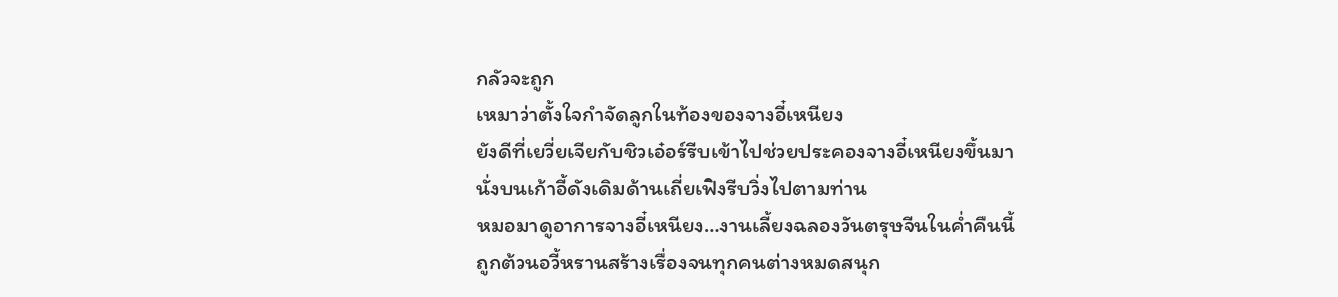กลัวจะถูก
เหมาว่าตั้งใจกำจัดลูกในท้องของจางอี๋เหนียง
ยังดีที่เยวี่ยเจียกับชิวเอ๋อร์รีบเข้าไปช่วยประคองจางอี๋เหนียงขึ้นมานั่งบนเก้าอี้ดังเดิมด้านเถี่ยเฟิงรีบวิ่งไปตามท่าน
หมอมาดูอาการจางอี๋เหนียง…งานเลี้ยงฉลองวันตรุษจีนในคํ่าคืนนี้ถูกต้วนอวี้หรานสร้างเรื่องจนทุกคนต่างหมดสนุก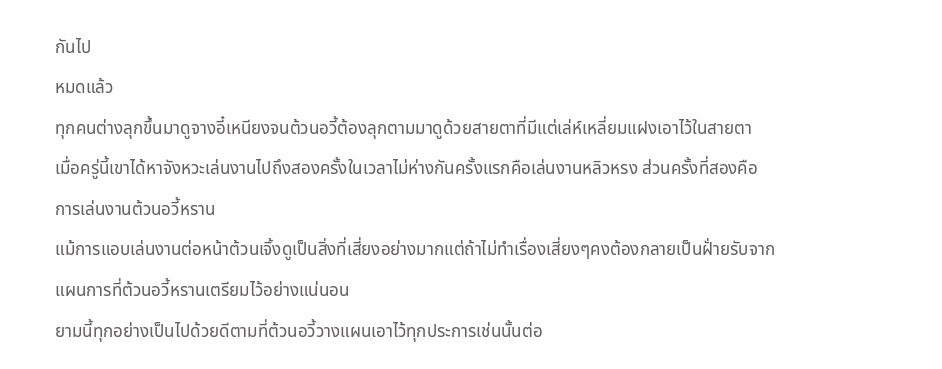กันไป
หมดแล้ว
ทุกคนต่างลุกขึ้นมาดูจางอี๋เหนียงจนต้วนอวี้ต้องลุกตามมาดูด้วยสายตาที่มีแต่เล่ห์เหลี่ยมแฝงเอาไว้ในสายตา
เมื่อครู่นี้เขาได้หาจังหวะเล่นงานไปถึงสองครั้งในเวลาไม่ห่างกันครั้งแรกคือเล่นงานหลิวหรง ส่วนครั้งที่สองคือ
การเล่นงานต้วนอวี้หราน
แม้การแอบเล่นงานต่อหน้าต้วนเจิ้งดูเป็นสิ่งที่เสี่ยงอย่างมากแต่ถ้าไม่ทำเรื่องเสี่ยงๆคงต้องกลายเป็นฝั่ายรับจาก
แผนการที่ต้วนอวี้หรานเตรียมไว้อย่างแน่นอน
ยามนี้ทุกอย่างเป็นไปด้วยดีตามที่ต้วนอวี้วางแผนเอาไว้ทุกประการเช่นนั้นต่อ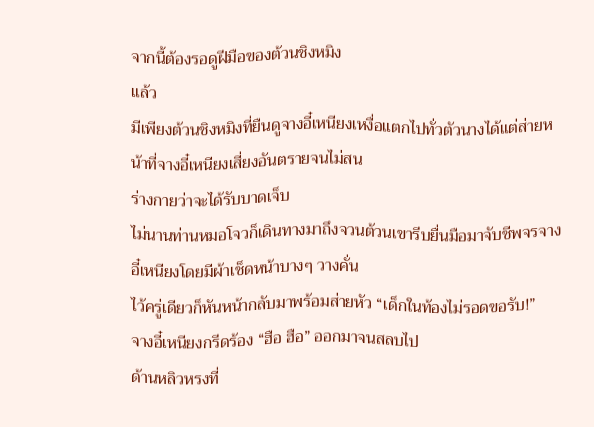จากนี้ต้องรอดูฝีมือของต้วนชิงหมิง
แล้ว
มีเพียงต้วนชิงหมิงที่ยืนดูจางอี๋เหนียงเหงื่อแตกไปทั่วตัวนางได้แต่ส่ายหน้าที่จางอี๋เหนียงเสี่ยงอันตรายจนไม่สน
ร่างกายว่าจะได้รับบาดเจ็บ
ไม่นานท่านหมอโจวก็เดินทางมาถึงจวนต้วนเขารีบยื่นมือมาจับชีพจรจางอี๋เหนียงโดยมีผ้าเช็ดหน้าบางๆ วางคั่น
ไว้ครู่เดียวก็หันหน้ากลับมาพร้อมส่ายหัว “เด็กในท้องไม่รอดขอรับ!”
จางอี๋เหนียงกรีดร้อง “ฮือ ฮือ” ออกมาจนสลบไป
ด้านหลิวหรงที่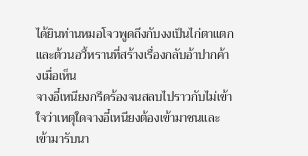ได้ยินท่านหมอโจวพูดถึงกับงงเป็นไก่ตาแตกและต้วนอวี้หรานที่สร้างเรื่องกลับอ้าปากค้างเมื่อเห็น
จางอี๋เหนียงกรีดร้องจนสลบไปราวกับไม่เข้าใจว่าเหตุใดจางอี๋เหนียงต้องเข้ามาชนและเข้ามารับนา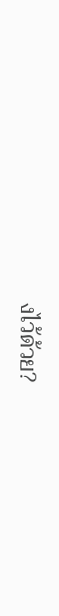งไว้ด้วย?